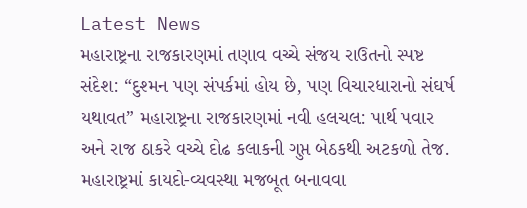Latest News
મહારાષ્ટ્રના રાજકારણમાં તણાવ વચ્ચે સંજય રાઉતનો સ્પષ્ટ સંદેશ: “દુશ્મન પણ સંપર્કમાં હોય છે, પણ વિચારધારાનો સંઘર્ષ યથાવત” મહારાષ્ટ્રના રાજકારણમાં નવી હલચલ: પાર્થ પવાર અને રાજ ઠાકરે વચ્ચે દોઢ કલાકની ગુપ્ત બેઠકથી અટકળો તેજ. મહારાષ્ટ્રમાં કાયદો-વ્યવસ્થા મજબૂત બનાવવા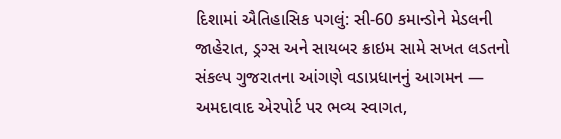દિશામાં ઐતિહાસિક પગલું: સી-60 કમાન્ડોને મેડલની જાહેરાત, ડ્રગ્સ અને સાયબર ક્રાઇમ સામે સખત લડતનો સંકલ્પ ગુજરાતના આંગણે વડાપ્રધાનનું આગમન — અમદાવાદ એરપોર્ટ પર ભવ્ય સ્વાગત,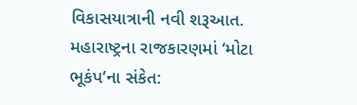વિકાસયાત્રાની નવી શરૂઆત. મહારાષ્ટ્રના રાજકારણમાં ‘મોટા ભૂકંપ’ના સંકેત: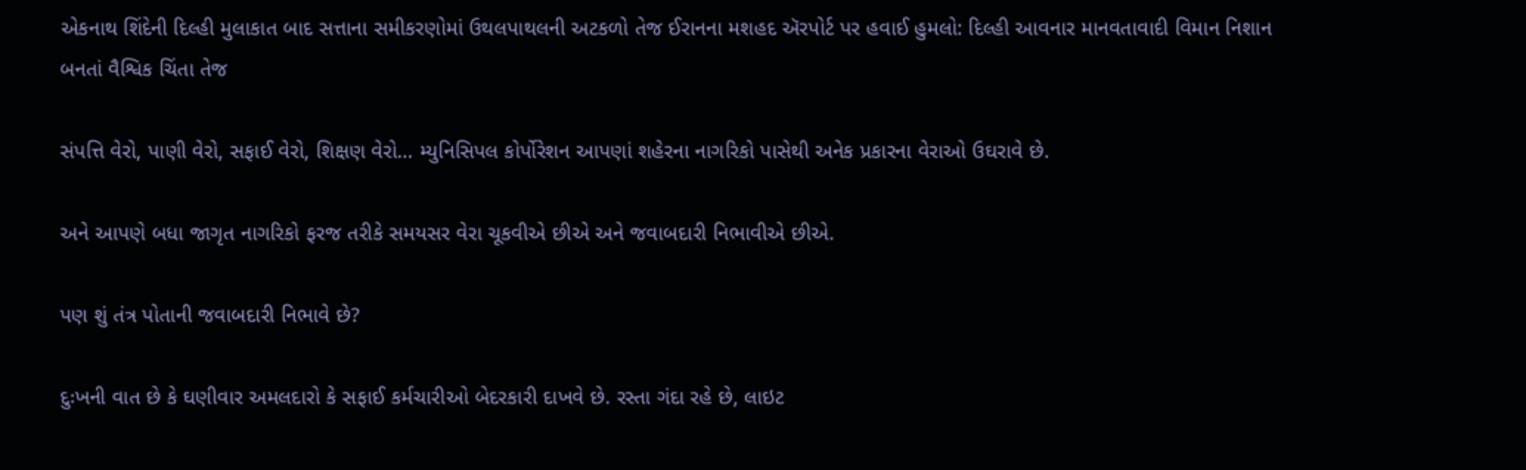એકનાથ શિંદેની દિલ્હી મુલાકાત બાદ સત્તાના સમીકરણોમાં ઉથલપાથલની અટકળો તેજ ઈરાનના મશહદ ઍરપોર્ટ પર હવાઈ હુમલો: દિલ્હી આવનાર માનવતાવાદી વિમાન નિશાન બનતાં વૈશ્વિક ચિંતા તેજ

સંપત્તિ વેરો, પાણી વેરો, સફાઈ વેરો, શિક્ષણ વેરો… મ્યુનિસિપલ કોર્પોરેશન આપણાં શહેરના નાગરિકો પાસેથી અનેક પ્રકારના વેરાઓ ઉઘરાવે છે.

અને આપણે બધા જાગૃત નાગરિકો ફરજ તરીકે સમયસર વેરા ચૂકવીએ છીએ અને જવાબદારી નિભાવીએ છીએ.

પણ શું તંત્ર પોતાની જવાબદારી નિભાવે છે?

દુઃખની વાત છે કે ઘણીવાર અમલદારો કે સફાઈ કર્મચારીઓ બેદરકારી દાખવે છે. રસ્તા ગંદા રહે છે, લાઇટ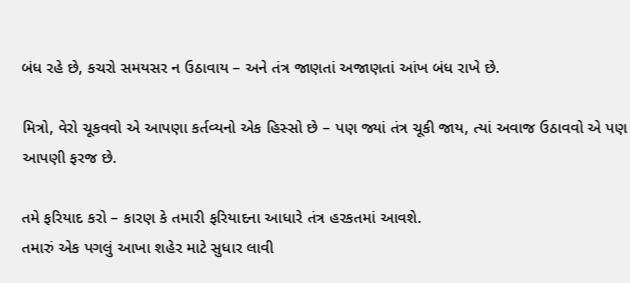બંધ રહે છે, કચરો સમયસર ન ઉઠાવાય – અને તંત્ર જાણતાં અજાણતાં આંખ બંધ રાખે છે.

મિત્રો, વેરો ચૂકવવો એ આપણા કર્તવ્યનો એક હિસ્સો છે – પણ જ્યાં તંત્ર ચૂકી જાય, ત્યાં અવાજ ઉઠાવવો એ પણ આપણી ફરજ છે.

તમે ફરિયાદ કરો – કારણ કે તમારી ફરિયાદના આધારે તંત્ર હરકતમાં આવશે.
તમારું એક પગલું આખા શહેર માટે સુધાર લાવી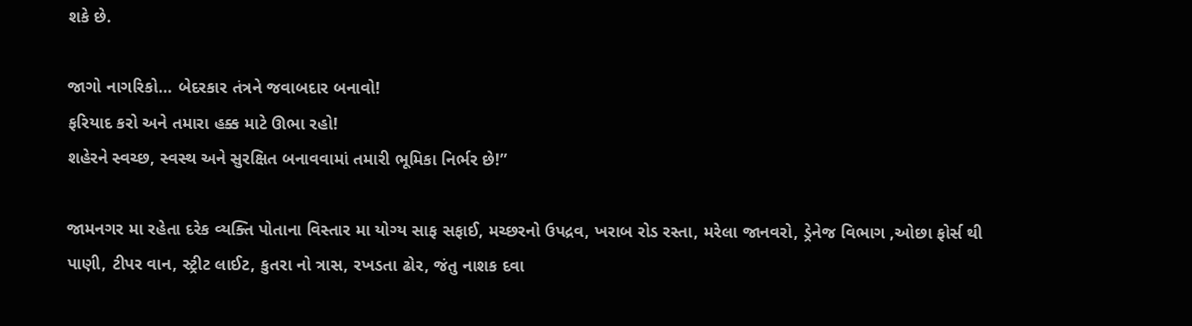શકે છે.

જાગો નાગરિકો… બેદરકાર તંત્રને જવાબદાર બનાવો!
ફરિયાદ કરો અને તમારા હક્ક માટે ઊભા રહો!
શહેરને સ્વચ્છ, સ્વસ્થ અને સુરક્ષિત બનાવવામાં તમારી ભૂમિકા નિર્ભર છે!”

જામનગર મા રહેતા દરેક વ્યક્તિ પોતાના વિસ્તાર મા યોગ્ય સાફ સફાઈ, મચ્છરનો ઉપદ્રવ, ખરાબ રોડ રસ્તા, મરેલા જાનવરો, ડ્રેનેજ વિભાગ ,ઓછા ફોર્સ થી પાણી, ટીપર વાન, સ્ટ્રીટ લાઈટ, કુતરા નો ત્રાસ, રખડતા ઢોર, જંતુ નાશક દવા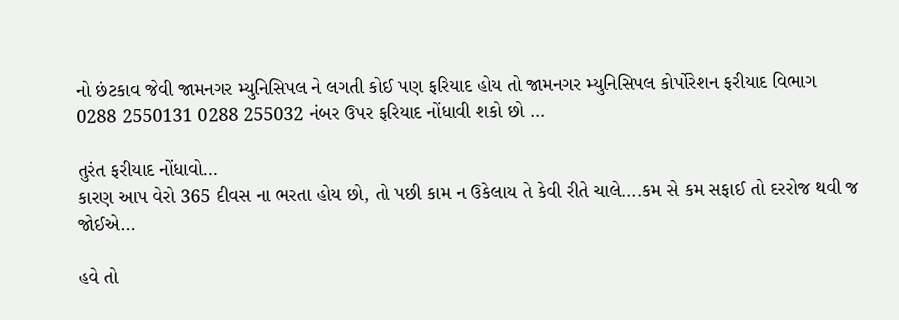નો છંટકાવ જેવી જામનગર મ્યુનિસિપલ ને લગતી કોઈ પણ ફરિયાદ હોય તો જામનગર મ્યુનિસિપલ કોર્પોરેશન ફરીયાદ વિભાગ 0288 2550131 0288 255032 નંબર ઉપર ફરિયાદ નોંધાવી શકો છો …

તુરંત ફરીયાદ નોંધાવો…
કારણ આપ વેરો 365 દીવસ ના ભરતા હોય છો, તો પછી કામ ન ઉકેલાય તે કેવી રીતે ચાલે….કમ સે કમ સફાઈ તો દરરોજ થવી જ જોઈએ…

હવે તો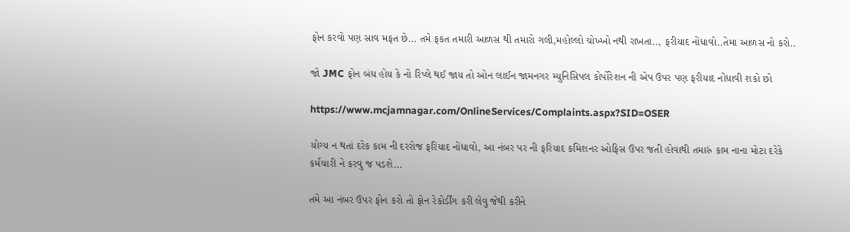ફોન કરવો પણ સાવ મફત છે… તમે ફકત તમારી આળસ થી તમારો ગલી,મહોલ્લો ચોખ્ખો નથી રાખતા.., ફરીયાદ નોંધાવો..તેમા આળસ નો કરો..

જો JMC ફોન બંધ હોય કે નો રિપ્લે થઈ જાય તો ઓન લાઈન જામનગર મ્યુનિસિપલ કોર્પોરેશન ની એપ ઉપર પણ ફરીયાદ નોંધાવી શકો છો

https://www.mcjamnagar.com/OnlineServices/Complaints.aspx?SID=OSER

યોગ્ય ન થતાં દરેક કામ ની દરરોજ ફરિયાદ નોંધાવો, આ નંબર પર ની ફરિયાદ કમિશનર ઓફિસ ઉપર જતી હોવાથી તમારું કામ નાના મોટા દરેકે કર્મચારી ને કરવુ જ પડશે…

તમે આ નંબર ઉપર ફોન કરો તો ફોન રેકોર્ડીંગ કરી લેવુ જેથી કરીને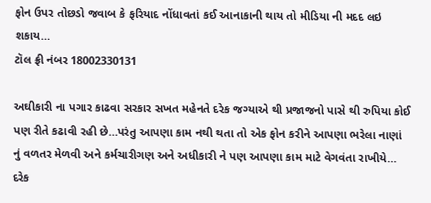ફોન ઉપર તોછડો જવાબ કે ફરિયાદ નોંધાવતાં કઈ આનાકાની થાય તો મીડિયા ની મદદ લઇ શકાય…
ટૉલ ફ્રી નંબર 18002330131

અઘીકારી ના પગાર કાઢવા સરકાર સખત મહેનતે દરેક જગ્યાએ થી પ્રજાજનો પાસે થી રુપિયા કોઈ પણ રીતે કઢાવી રહી છે…પરંતુ આપણા કામ નથી થતા તો એક ફોન કરીને આપણા ભરેલા નાણાં નું વળતર મેળવી અને કર્મચારીગણ અને અધીકારી ને પણ આપણા કામ માટે વેગવંતા રાખીયે…
દરેક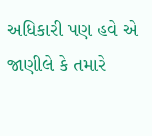અધિકારી પણ હવે એ જાણીલે કે તમારે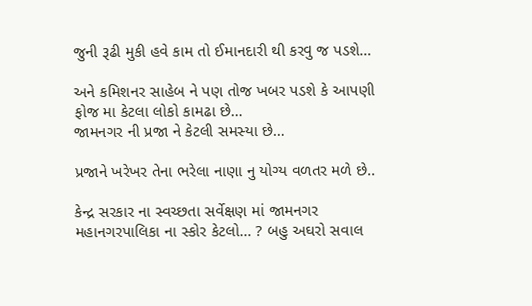જુની રૂઢી મુકી હવે કામ તો ઈમાનદારી થી કરવુ જ પડશે…

અને કમિશનર સાહેબ ને પણ તોજ ખબર પડશે કે આપણી ફોજ મા કેટલા લોકો કામઢા છે…
જામનગર ની પ્રજા ને કેટલી સમસ્યા છે…

પ્રજાને ખરેખર તેના ભરેલા નાણા નુ યોગ્ય વળતર મળે છે..

કેન્દ્ર સરકાર ના સ્વચ્છતા સર્વેક્ષણ માં જામનગર મહાનગરપાલિકા ના સ્કોર કેટલો… ? બહુ અઘરો સવાલ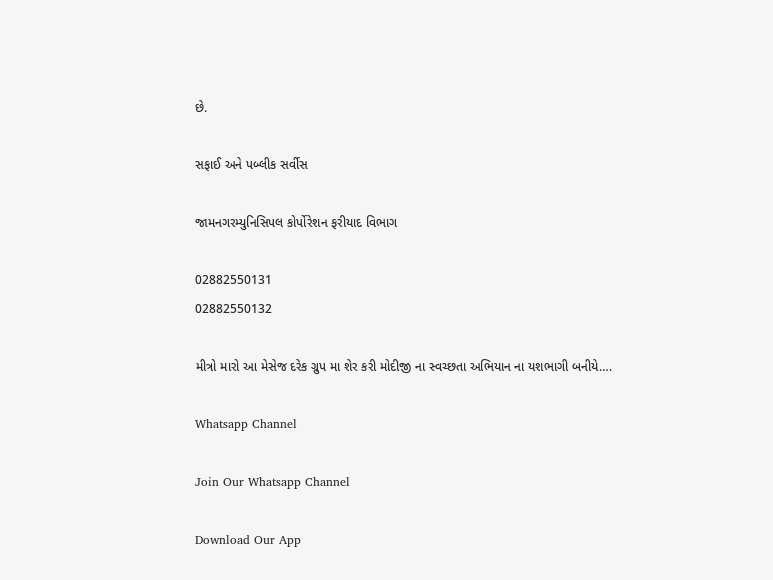છે.

સફાઈ અને પબ્લીક સર્વીસ

જામનગરમ્યુનિસિપલ કોર્પોરેશન ફરીયાદ વિભાગ

02882550131
02882550132

મીત્રો મારો આ મેસેજ દરેક ગ્રુપ મા શેર કરી મોદીજી ના સ્વચ્છતા અભિયાન ના યશભાગી બનીયે….

Whatsapp Channel

Join Our Whatsapp Channel

Download Our App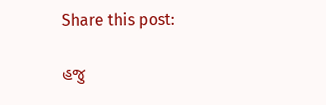Share this post:

હજુ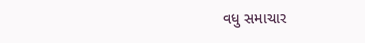વધુ સમાચાર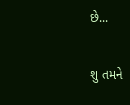છે...

શુ તમને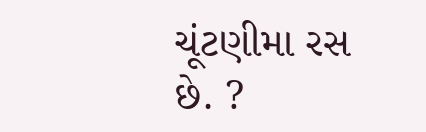ચૂંટણીમા રસ છે. ?